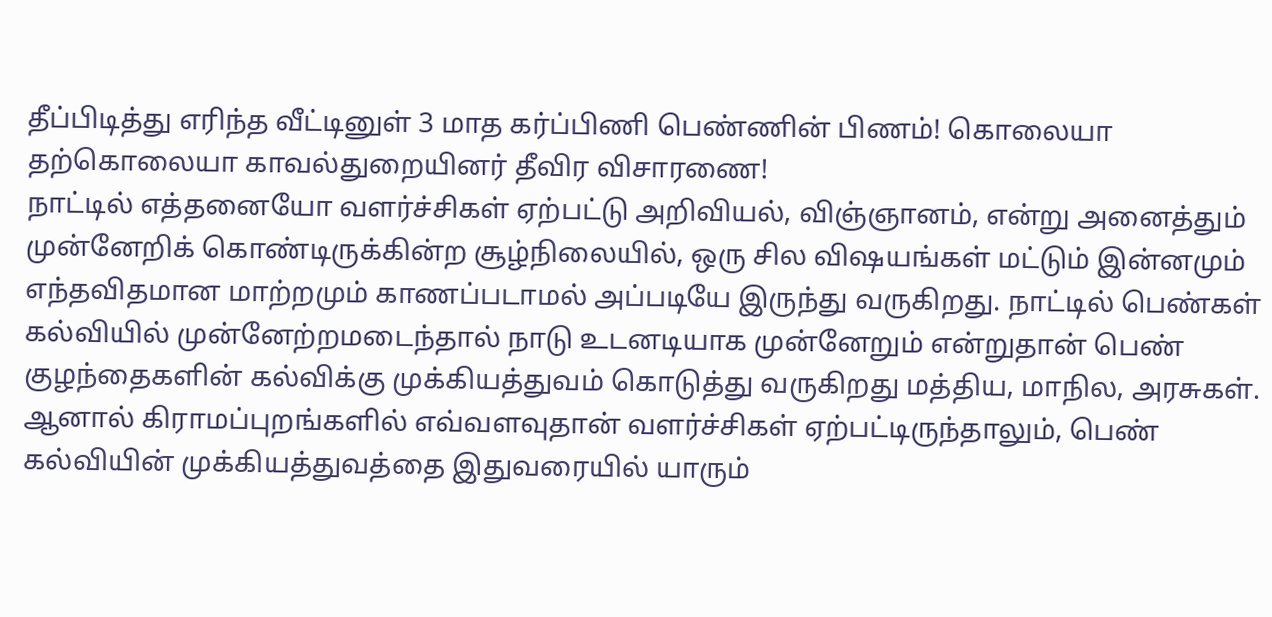தீப்பிடித்து எரிந்த வீட்டினுள் 3 மாத கர்ப்பிணி பெண்ணின் பிணம்! கொலையா தற்கொலையா காவல்துறையினர் தீவிர விசாரணை!
நாட்டில் எத்தனையோ வளர்ச்சிகள் ஏற்பட்டு அறிவியல், விஞ்ஞானம், என்று அனைத்தும் முன்னேறிக் கொண்டிருக்கின்ற சூழ்நிலையில், ஒரு சில விஷயங்கள் மட்டும் இன்னமும் எந்தவிதமான மாற்றமும் காணப்படாமல் அப்படியே இருந்து வருகிறது. நாட்டில் பெண்கள் கல்வியில் முன்னேற்றமடைந்தால் நாடு உடனடியாக முன்னேறும் என்றுதான் பெண் குழந்தைகளின் கல்விக்கு முக்கியத்துவம் கொடுத்து வருகிறது மத்திய, மாநில, அரசுகள். ஆனால் கிராமப்புறங்களில் எவ்வளவுதான் வளர்ச்சிகள் ஏற்பட்டிருந்தாலும், பெண் கல்வியின் முக்கியத்துவத்தை இதுவரையில் யாரும்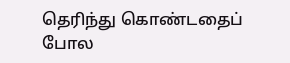தெரிந்து கொண்டதைப் போல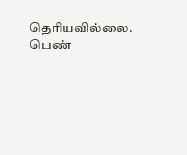தெரியவில்லை. பெண்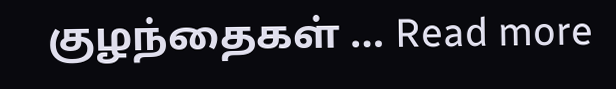குழந்தைகள் … Read more